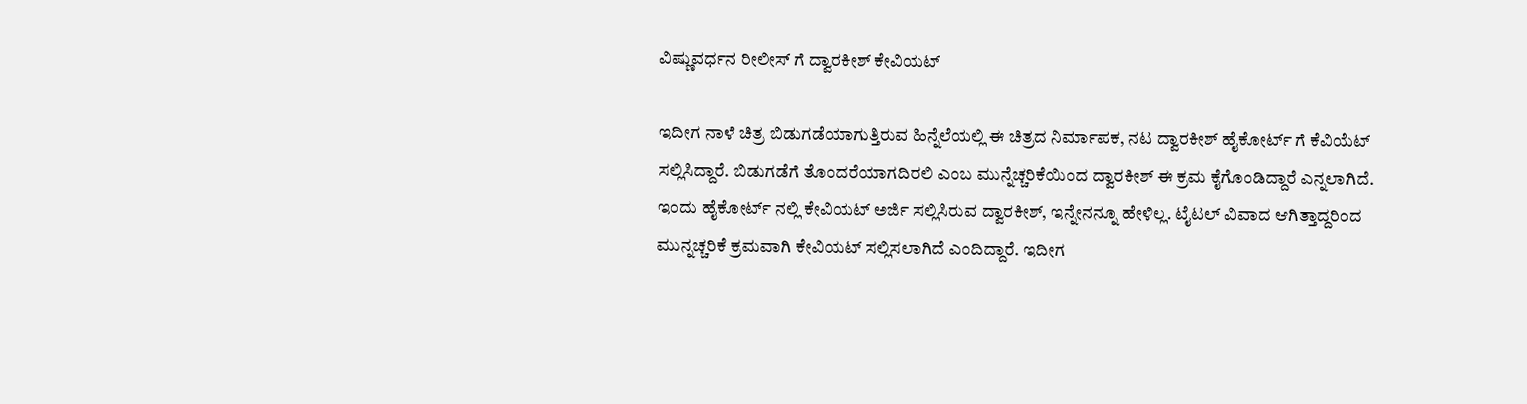ವಿಷ್ಣುವರ್ಧನ ರೀಲೀಸ್ ಗೆ ದ್ವಾರಕೀಶ್ ಕೇವಿಯಟ್

ಇದೀಗ ನಾಳೆ ಚಿತ್ರ ಬಿಡುಗಡೆಯಾಗುತ್ತಿರುವ ಹಿನ್ನೆಲೆಯಲ್ಲಿ ಈ ಚಿತ್ರದ ನಿರ್ಮಾಪಕ, ನಟ ದ್ವಾರಕೀಶ್ ಹೈಕೋರ್ಟ್ ಗೆ ಕೆವಿಯೆಟ್ ಸಲ್ಲಿಸಿದ್ದಾರೆ. ಬಿಡುಗಡೆಗೆ ತೊಂದರೆಯಾಗದಿರಲಿ ಎಂಬ ಮುನ್ನೆಚ್ಚರಿಕೆಯಿಂದ ದ್ವಾರಕೀಶ್ ಈ ಕ್ರಮ ಕೈಗೊಂಡಿದ್ದಾರೆ ಎನ್ನಲಾಗಿದೆ.
ಇಂದು ಹೈಕೋರ್ಟ್ ನಲ್ಲಿ ಕೇವಿಯಟ್ ಅರ್ಜಿ ಸಲ್ಲಿಸಿರುವ ದ್ವಾರಕೀಶ್, ಇನ್ನೇನನ್ನೂ ಹೇಳಿಲ್ಲ. ಟೈಟಲ್ ವಿವಾದ ಆಗಿತ್ತಾದ್ದರಿಂದ ಮುನ್ನಚ್ಚರಿಕೆ ಕ್ರಮವಾಗಿ ಕೇವಿಯಟ್ ಸಲ್ಲಿಸಲಾಗಿದೆ ಎಂದಿದ್ದಾರೆ. ಇದೀಗ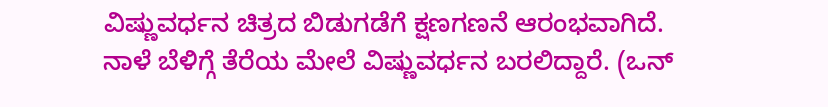ವಿಷ್ಣುವರ್ಧನ ಚಿತ್ರದ ಬಿಡುಗಡೆಗೆ ಕ್ಷಣಗಣನೆ ಆರಂಭವಾಗಿದೆ. ನಾಳೆ ಬೆಳಿಗ್ಗೆ ತೆರೆಯ ಮೇಲೆ ವಿಷ್ಣುವರ್ಧನ ಬರಲಿದ್ದಾರೆ. (ಒನ್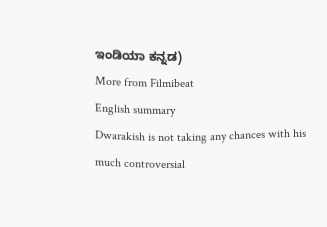ಇಂಡಿಯಾ ಕನ್ನಡ)
More from Filmibeat
English summary
Dwarakish is not taking any chances with his much controversial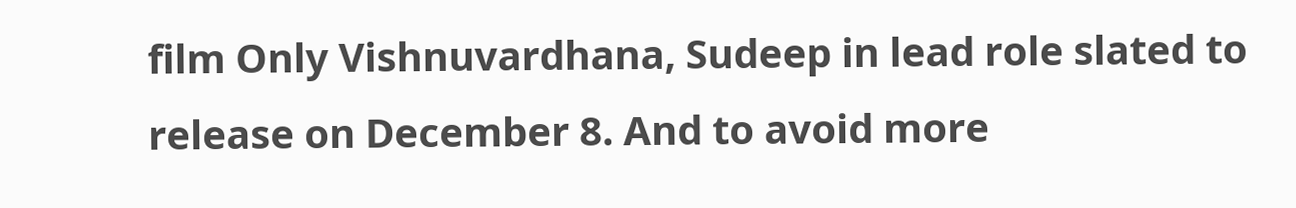film Only Vishnuvardhana, Sudeep in lead role slated to release on December 8. And to avoid more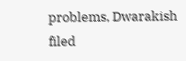problems, Dwarakish filed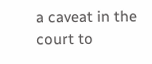a caveat in the court to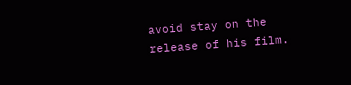avoid stay on the release of his film.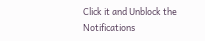Click it and Unblock the Notifications